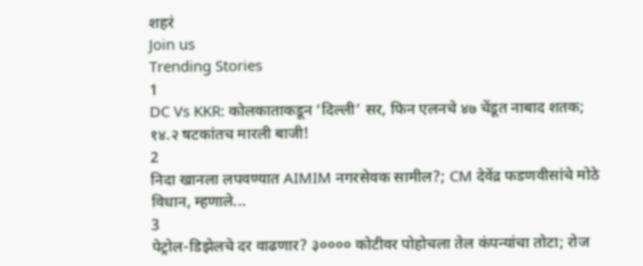शहरं
Join us
Trending Stories
1
DC Vs KKR: कोलकाताकडून ‘दिल्ली’ सर, फिन एलनचे ४७ चेंडूत नाबाद शतक; १४.२ षटकांतच मारली बाजी!
2
निदा खानला लपवण्यात AIMIM नगरसेवक सामील?; CM देवेंद्र फडणवीसांचे मोठे विधान, म्हणाले...
3
पेट्रोल-डिझेलचे दर वाढणार? ३०००० कोटीवर पोहोचला तेल कंपन्यांचा तोटा; रोज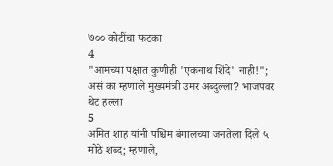७०० कोटींचा फटका
4
"आमच्या पक्षात कुणीही 'एकनाथ शिंदे' नाही!"; असं का म्हणाले मुख्यमंत्री उमर अब्दुल्ला? भाजपवर थेट हल्ला
5
अमित शाह यांनी पश्चिम बंगालच्या जनतेला दिले ५ मोठे शब्द; म्हणाले,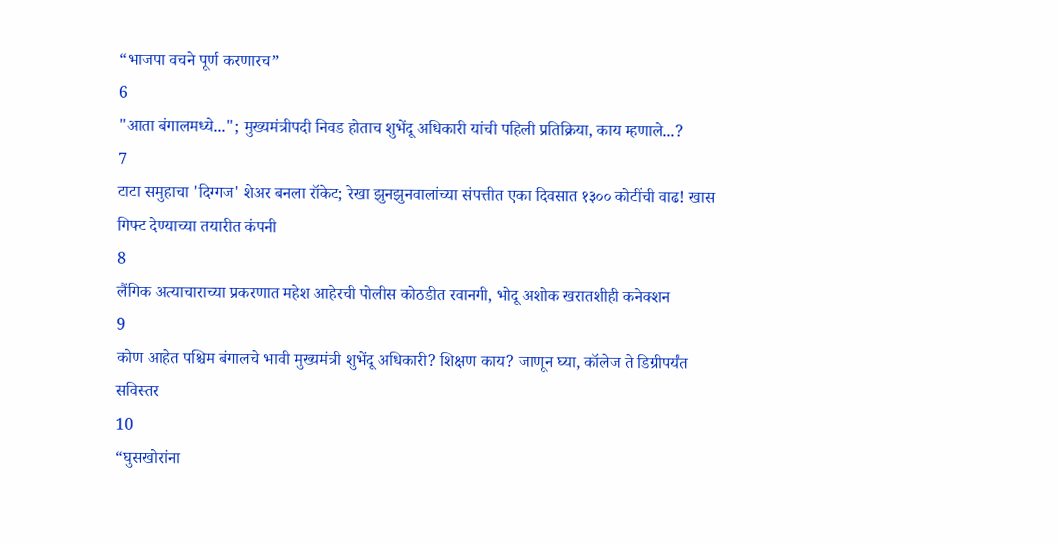“भाजपा वचने पूर्ण करणारच”
6
"आता बंगालमध्ये..."; मुख्यमंत्रीपदी निवड होताच शुभेंदू अधिकारी यांची पहिली प्रतिक्रिया, काय म्हणाले...?
7
टाटा समुहाचा 'दिग्गज' शेअर बनला रॉकेट; रेखा झुनझुनवालांच्या संपत्तीत एका दिवसात १३०० कोटींची वाढ! खास गिफ्ट देण्याच्या तयारीत कंपनी
8
लैंगिक अत्याचाराच्या प्रकरणात महेश आहेरची पोलीस कोठडीत रवानगी, भोदू अशोक खरातशीही कनेक्शन
9
कोण आहेत पश्चिम बंगालचे भावी मुख्यमंत्री शुभेंदू अधिकारी? शिक्षण काय? जाणून घ्या, कॉलेज ते डिग्रीपर्यंत सविस्तर
10
“घुसखोरांना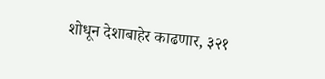शोधून देशाबाहेर काढणार, ३२१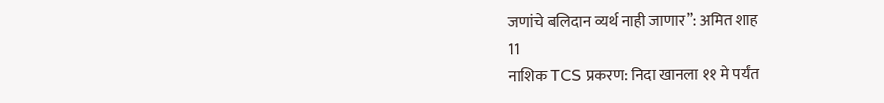जणांचे बलिदान व्यर्थ नाही जाणार”: अमित शाह
11
नाशिक TCS प्रकरण: निदा खानला ११ मे पर्यंत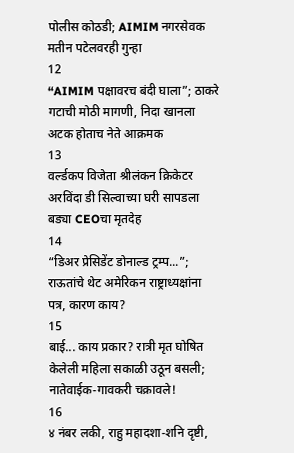पोलीस कोठडी; AIMIM नगरसेवक मतीन पटेलवरही गुन्हा
12
“AIMIM पक्षावरच बंदी घाला”; ठाकरे गटाची मोठी मागणी, निदा खानला अटक होताच नेते आक्रमक
13
वर्ल्डकप विजेता श्रीलंकन क्रिकेटर अरविंदा डी सिल्वाच्या घरी सापडला बड्या CEOचा मृतदेह
14
“डिअर प्रेसिडेंट डोनाल्ड ट्रम्प...”; राऊतांचे थेट अमेरिकन राष्ट्राध्यक्षांना पत्र, कारण काय?
15
बाई... काय प्रकार? रात्री मृत घोषित केलेली महिला सकाळी उठून बसली; नातेवाईक-गावकरी चक्रावले!
16
४ नंबर लकी, राहु महादशा-शनि दृष्टी,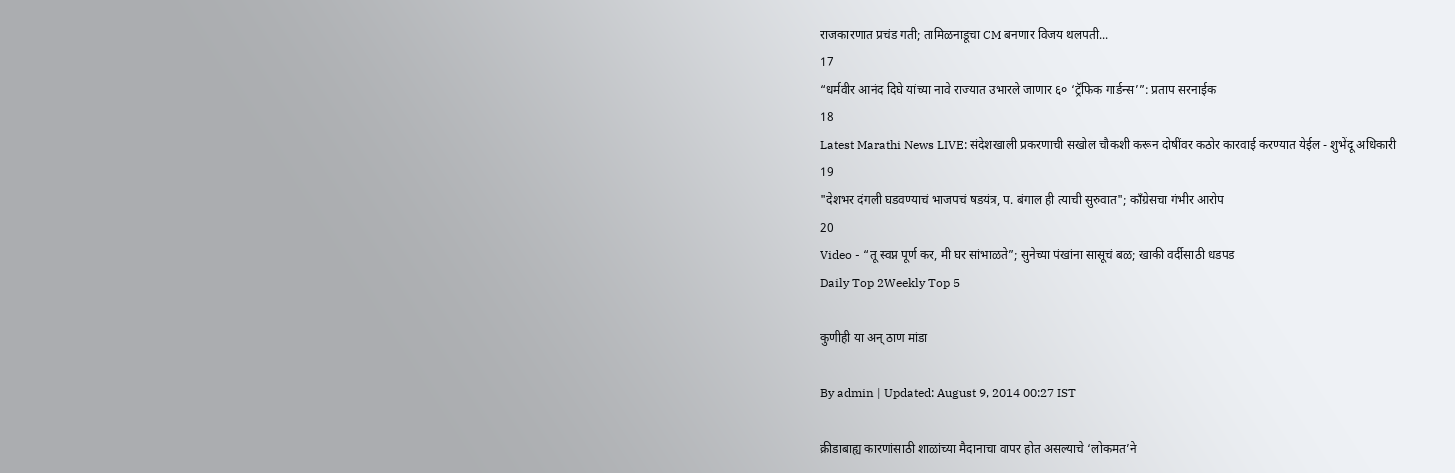राजकारणात प्रचंड गती; तामिळनाडूचा CM बनणार विजय थलपती...
17
“धर्मवीर आनंद दिघे यांच्या नावे राज्यात उभारले जाणार ६० ‘ट्रॅफिक गार्डन्स’”: प्रताप सरनाईक
18
Latest Marathi News LIVE: संदेशखाली प्रकरणाची सखोल चौकशी करून दोषींवर कठोर कारवाई करण्यात येईल - शुभेंदू अधिकारी
19
"देशभर दंगली घडवण्याचं भाजपचं षडयंत्र, प. बंगाल ही त्याची सुरुवात"; काँग्रेसचा गंभीर आरोप
20
Video - “तू स्वप्न पूर्ण कर, मी घर सांभाळते”; सुनेच्या पंखांना सासूचं बळ; खाकी वर्दीसाठी धडपड
Daily Top 2Weekly Top 5

कुणीही या अन् ठाण मांडा

By admin | Updated: August 9, 2014 00:27 IST

क्रीडाबाह्य कारणांसाठी शाळांच्या मैदानाचा वापर होत असल्याचे ‘लोकमत’ने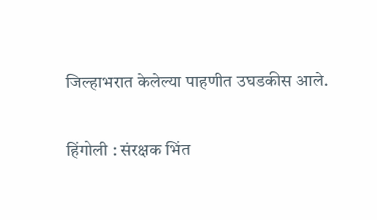जिल्हाभरात केलेल्या पाहणीत उघडकीस आले.

हिंगोली : संरक्षक भिंत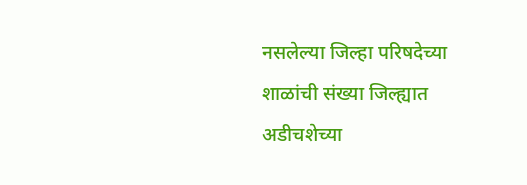नसलेल्या जिल्हा परिषदेच्या शाळांची संख्या जिल्ह्यात अडीचशेच्या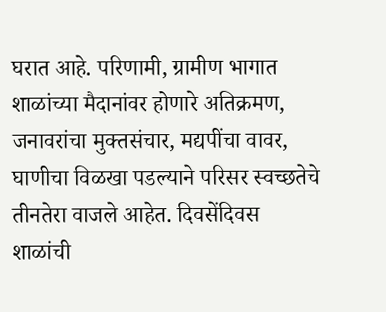घरात आहे. परिणामी, ग्रामीण भागात शाळांच्या मैदानांवर होणारे अतिक्रमण, जनावरांचा मुक्तसंचार, मद्यपींचा वावर, घाणीचा विळखा पडल्याने परिसर स्वच्छतेचे तीनतेरा वाजले आहेत. दिवसेंदिवस शाळांची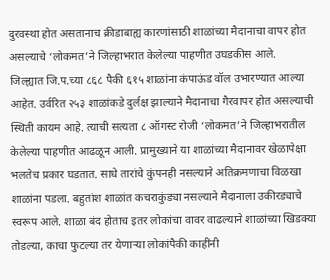दुरवस्था होत असतानाच क्रीडाबाह्य कारणांसाठी शाळांच्या मैदानाचा वापर होत असल्याचे ‘लोकमत’ने जिल्हाभरात केलेल्या पाहणीत उघडकीस आले.
जिल्ह्यात जि.प.च्या ८६८ पैकी ६१५ शाळांना कंपाऊंड वॉल उभारण्यात आल्या आहेत. उर्वरित २५३ शाळांकडे दुर्लक्ष झाल्याने मैदानाचा गैरवापर होत असल्याची स्थिती कायम आहे. त्याची सत्यता ८ ऑगस्ट रोजी ‘लोकमत’ने जिल्हाभरातील केलेल्या पाहणीत आढळून आली. प्रामुख्याने या शाळांच्या मैदानावर खेळापेक्षा भलतेच प्रकार घडतात. साधे तारांचे कुंपनही नसल्याने अतिक्रमणाचा विळखा शाळांना पडला. बहुतांश शाळांत कचराकुंड्या नसल्याने मैदानाला उकीरड्याचे स्वरूप आले. शाळा बंद होताच इतर लोकांचा वावर वाढल्याने शाळांच्या खिडक्या तोडल्या, काचा फुटल्या तर येणाऱ्या लोकांपैकी काहींनी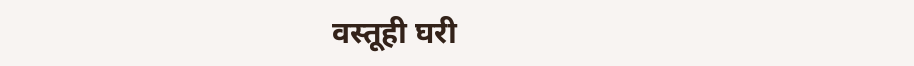वस्तूही घरी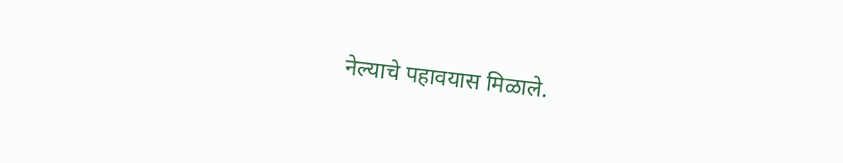नेल्याचे पहावयास मिळाले.